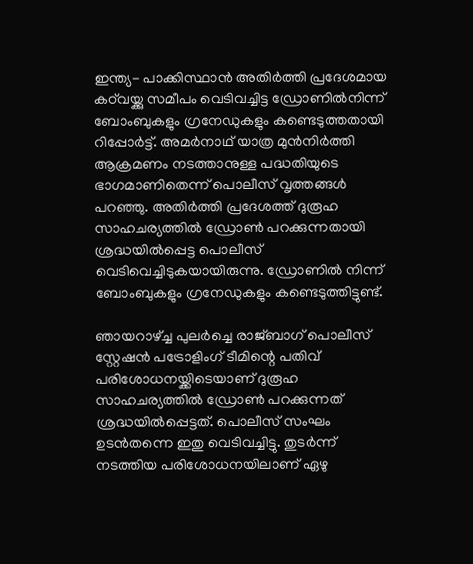ഇന്ത്യ- പാക്കിസ്ഥാന്‍ അതിര്‍ത്തി പ്രദേശമായ കഠ്‌വയ്ക്കു സമീപം വെടിവച്ചിട്ട ഡ്രോണില്‍നിന്ന് ബോംബുകളും ഗ്രനേഡുകളും കണ്ടെടുത്തതായി റിപ്പോര്‍ട്ട്. അമര്‍നാഥ് യാത്ര മുന്‍നിര്‍ത്തി ആക്രമണം നടത്താനുള്ള പദ്ധതിയുടെ ഭാഗമാണിതെന്ന് പൊലീസ് വൃത്തങ്ങള്‍ പറഞ്ഞു. അതിര്‍ത്തി പ്രദേശത്ത് ദുരൂഹ സാഹചര്യത്തില്‍ ഡ്രോണ്‍ പറക്കുന്നതായി ശ്രദ്ധയില്‍പ്പെട്ട പൊലീസ് വെടിവെച്ചിടുകയായിരുന്നു. ഡ്രോണില്‍ നിന്ന് ബോംബുകളും ഗ്രനേഡുകളും കണ്ടെടുത്തിട്ടുണ്ട്.

ഞായറാഴ്ച്ച പുലര്‍ച്ചെ രാജ്ബാഗ് പൊലീസ് സ്റ്റേഷന്‍ പട്രോളിംഗ് ടീമിന്റെ പതിവ് പരിശോധനയ്ക്കിടെയാണ് ദുരൂഹ സാഹചര്യത്തില്‍ ഡ്രോണ്‍ പറക്കുന്നത് ശ്രദ്ധയില്‍പ്പെട്ടത്. പൊലീസ് സംഘം ഉടന്‍തന്നെ ഇതു വെടിവച്ചിട്ടു. തുടര്‍ന്ന് നടത്തിയ പരിശോധനയിലാണ് ഏഴു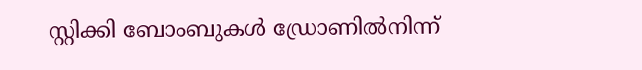സ്റ്റിക്കി ബോംബുകള്‍ ഡ്രോണില്‍നിന്ന്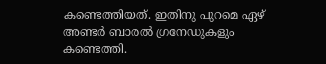കണ്ടെത്തിയത്. ഇതിനു പുറമെ ഏഴ് അണ്ടര്‍ ബാരല്‍ ഗ്രനേഡുകളും കണ്ടെത്തി.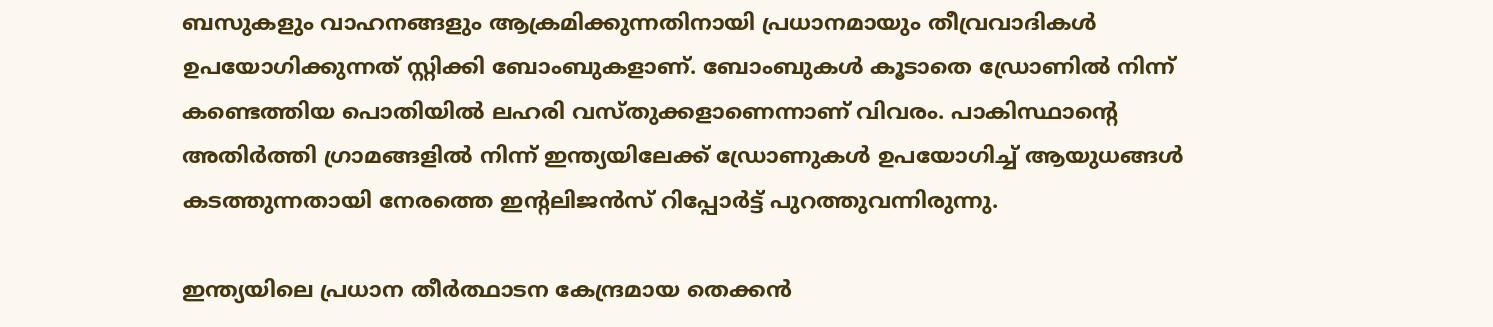ബസുകളും വാഹനങ്ങളും ആക്രമിക്കുന്നതിനായി പ്രധാനമായും തീവ്രവാദികള്‍ ഉപയോഗിക്കുന്നത് സ്റ്റിക്കി ബോംബുകളാണ്. ബോംബുകള്‍ കൂടാതെ ഡ്രോണില്‍ നിന്ന് കണ്ടെത്തിയ പൊതിയില്‍ ലഹരി വസ്തുക്കളാണെന്നാണ് വിവരം. പാകിസ്ഥാന്റെ അതിര്‍ത്തി ഗ്രാമങ്ങളില്‍ നിന്ന് ഇന്ത്യയിലേക്ക് ഡ്രോണുകള്‍ ഉപയോഗിച്ച് ആയുധങ്ങള്‍ കടത്തുന്നതായി നേരത്തെ ഇന്റലിജന്‍സ് റിപ്പോര്‍ട്ട് പുറത്തുവന്നിരുന്നു.

ഇന്ത്യയിലെ പ്രധാന തീര്‍ത്ഥാടന കേന്ദ്രമായ തെക്കന്‍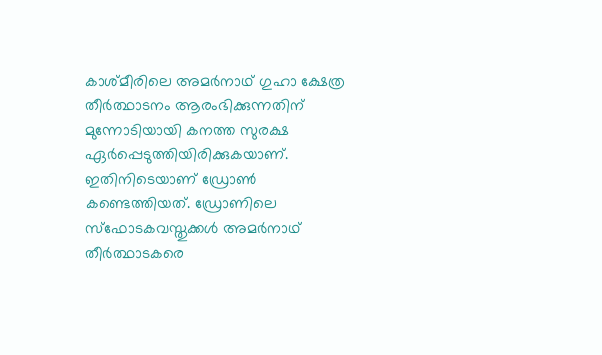കാശ്മീരിലെ അമര്‍നാഥ് ഗുഹാ ക്ഷേത്ര തീര്‍ത്ഥാടനം ആരംഭിക്കുന്നതിന് മുന്നോടിയായി കനത്ത സുരക്ഷ ഏര്‍പ്പെടുത്തിയിരിക്കുകയാണ്. ഇതിനിടെയാണ് ഡ്രോണ്‍ കണ്ടെത്തിയത്. ഡ്രോണിലെ സ്ഫോടകവസ്തുക്കള്‍ അമര്‍നാഥ് തീര്‍ത്ഥാടകരെ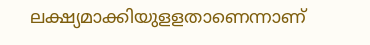ലക്ഷ്യമാക്കിയുളളതാണെന്നാണ്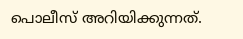പൊലീസ് അറിയിക്കുന്നത്.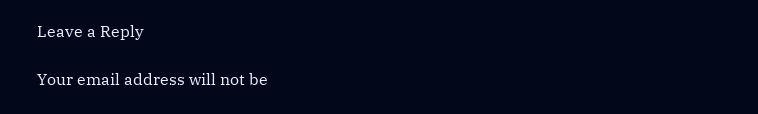Leave a Reply

Your email address will not be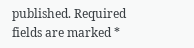published. Required fields are marked *